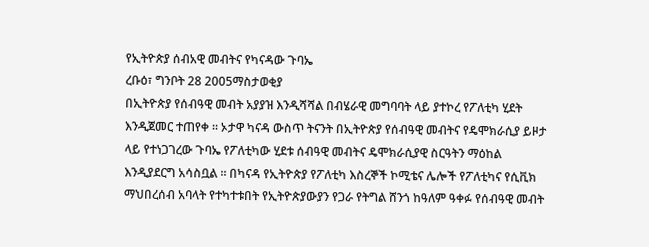የኢትዮጵያ ሰብአዊ መብትና የካናዳው ጉባኤ
ረቡዕ፣ ግንቦት 28 2005ማስታወቂያ
በኢትዮጵያ የሰብዓዊ መብት አያያዝ እንዲሻሻል በብሄራዊ መግባባት ላይ ያተኮረ የፖለቲካ ሂደት እንዲጀመር ተጠየቀ ። ኦታዋ ካናዳ ውስጥ ትናንት በኢትዮጵያ የሰብዓዊ መብትና የዴሞክራሲያ ይዞታ ላይ የተነጋገረው ጉባኤ የፖለቲካው ሂደቱ ሰብዓዊ መብትና ዴሞክራሲያዊ ስርዓትን ማዕከል እንዲያደርግ አሳስቧል ። በካናዳ የኢትዮጵያ የፖለቲካ እስረኞች ኮሚቴና ሌሎች የፖለቲካና የሲቪክ ማህበረሰብ አባላት የተካተቱበት የኢትዮጵያውያን የጋራ የትግል ሸንጎ ከዓለም ዓቀፉ የሰብዓዊ መብት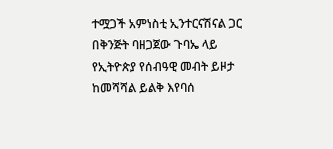ተሟጋች አምነስቲ ኢንተርናሽናል ጋር በቅንጅት ባዘጋጀው ጉባኤ ላይ የኢትዮጵያ የሰብዓዊ መብት ይዞታ ከመሻሻል ይልቅ እየባሰ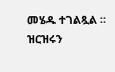መሄዱ ተገልጿል ። ዝርዝሩን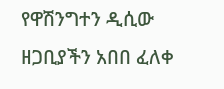የዋሽንግተን ዲሲው ዘጋቢያችን አበበ ፈለቀ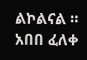ልኮልናል ።
አበበ ፈለቀ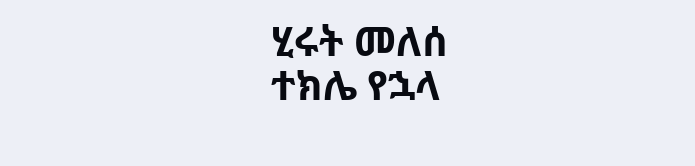ሂሩት መለሰ
ተክሌ የኋላ